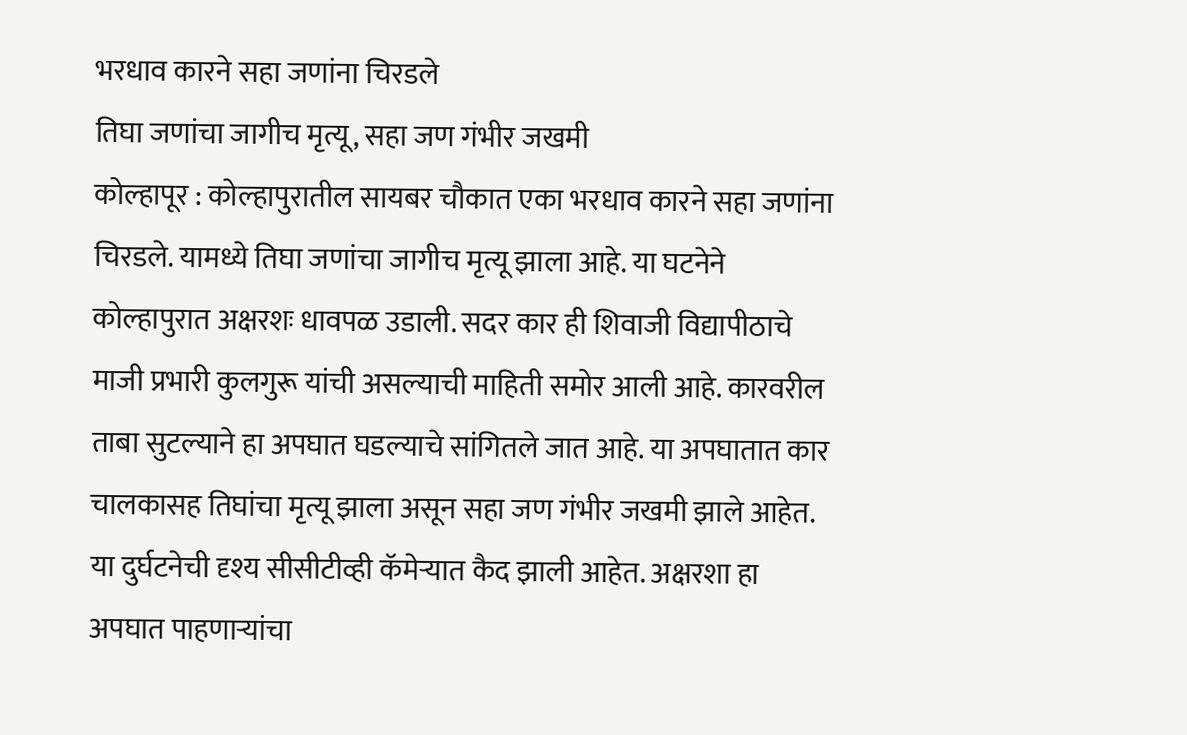भरधाव कारने सहा जणांना चिरडले
तिघा जणांचा जागीच मृत्यू, सहा जण गंभीर जखमी
कोल्हापूर : कोल्हापुरातील सायबर चौकात एका भरधाव कारने सहा जणांना चिरडले. यामध्ये तिघा जणांचा जागीच मृत्यू झाला आहे. या घटनेने कोल्हापुरात अक्षरशः धावपळ उडाली. सदर कार ही शिवाजी विद्यापीठाचे माजी प्रभारी कुलगुरू यांची असल्याची माहिती समोर आली आहे. कारवरील ताबा सुटल्याने हा अपघात घडल्याचे सांगितले जात आहे. या अपघातात कार चालकासह तिघांचा मृत्यू झाला असून सहा जण गंभीर जखमी झाले आहेत.
या दुर्घटनेची दृश्य सीसीटीव्ही कॅमेऱ्यात कैद झाली आहेत. अक्षरशा हा अपघात पाहणाऱ्यांचा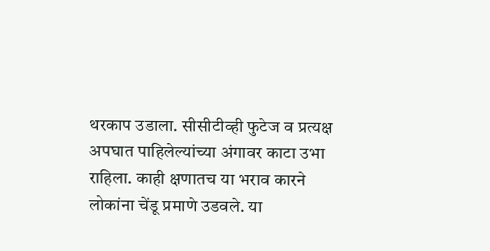थरकाप उडाला. सीसीटीव्ही फुटेज व प्रत्यक्ष अपघात पाहिलेल्यांच्या अंगावर काटा उभा राहिला. काही क्षणातच या भराव कारने लोकांना चेंडू प्रमाणे उडवले. या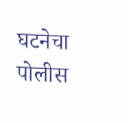घटनेचा पोलीस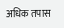अधिक तपास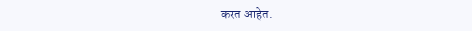करत आहेत.